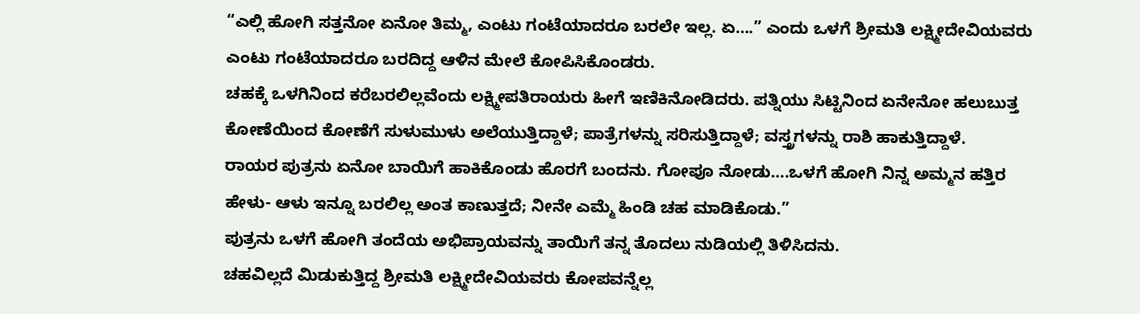“ಎಲ್ಲಿ ಹೋಗಿ ಸತ್ತನೋ ಏನೋ ತಿಮ್ಮ, ಎಂಟು ಗಂಟೆಯಾದರೂ ಬರಲೇ ಇಲ್ಲ. ಏ….” ಎಂದು ಒಳಗೆ ಶ್ರೀಮತಿ ಲಕ್ಷ್ಮೀದೇವಿಯವರು ಎಂಟು ಗಂಟೆಯಾದರೂ ಬರದಿದ್ದ ಆಳಿನ ಮೇಲೆ ಕೋಪಿಸಿಕೊಂಡರು.
ಚಹಕ್ಕೆ ಒಳಗಿನಿಂದ ಕರೆಬರಲಿಲ್ಲವೆಂದು ಲಕ್ಷ್ಮೀಪತಿರಾಯರು ಹೀಗೆ ಇಣಿಕಿನೋಡಿದರು. ಪತ್ನಿಯು ಸಿಟ್ಟಿನಿಂದ ಏನೇನೋ ಹಲುಬುತ್ತ ಕೋಣೆಯಿಂದ ಕೋಣೆಗೆ ಸುಳುಮುಳು ಅಲೆಯುತ್ತಿದ್ದಾಳೆ; ಪಾತ್ರೆಗಳನ್ನು ಸರಿಸುತ್ತಿದ್ದಾಳೆ; ವಸ್ತ್ರಗಳನ್ನು ರಾಶಿ ಹಾಕುತ್ತಿದ್ದಾಳೆ.
ರಾಯರ ಪುತ್ರನು ಏನೋ ಬಾಯಿಗೆ ಹಾಕಿಕೊಂಡು ಹೊರಗೆ ಬಂದನು. ಗೋಪೂ ನೋಡು….ಒಳಗೆ ಹೋಗಿ ನಿನ್ನ ಅಮ್ಮನ ಹತ್ತಿರ ಹೇಳು- ಆಳು ಇನ್ನೂ ಬರಲಿಲ್ಲ ಅಂತ ಕಾಣುತ್ತದೆ; ನೀನೇ ಎಮ್ಮೆ ಹಿಂಡಿ ಚಹ ಮಾಡಿಕೊಡು.”
ಪುತ್ರನು ಒಳಗೆ ಹೋಗಿ ತಂದೆಯ ಅಭಿಪ್ರಾಯವನ್ನು ತಾಯಿಗೆ ತನ್ನ ತೊದಲು ನುಡಿಯಲ್ಲಿ ತಿಳಿಸಿದನು.
ಚಹವಿಲ್ಲದೆ ಮಿಡುಕುತ್ತಿದ್ದ ಶ್ರೀಮತಿ ಲಕ್ಷ್ಮೀದೇವಿಯವರು ಕೋಪವನ್ನೆಲ್ಲ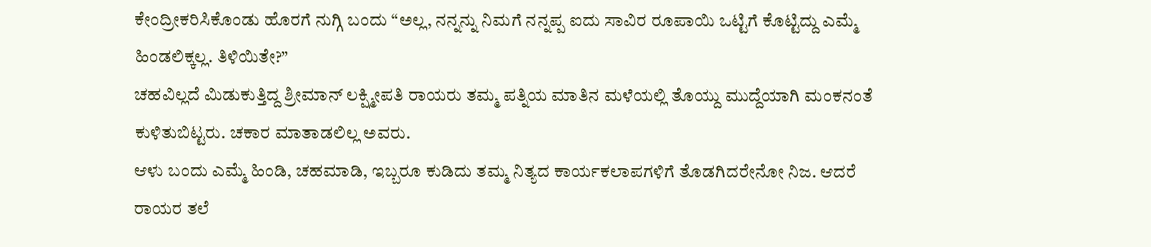ಕೇಂದ್ರೀಕರಿಸಿಕೊಂಡು ಹೊರಗೆ ನುಗ್ಗಿ ಬಂದು “ಅಲ್ಲ, ನನ್ನನ್ನು ನಿಮಗೆ ನನ್ನಪ್ಪ ಐದು ಸಾವಿರ ರೂಪಾಯಿ ಒಟ್ಟಿಗೆ ಕೊಟ್ಟಿದ್ದು ಎಮ್ಮೆ ಹಿಂಡಲಿಕ್ಕಲ್ಲ. ತಿಳಿಯಿತೇ?”
ಚಹವಿಲ್ಲದೆ ಮಿಡುಕುತ್ತಿದ್ದ ಶ್ರೀಮಾನ್ ಲಕ್ಷ್ಮೀಪತಿ ರಾಯರು ತಮ್ಮ ಪತ್ನಿಯ ಮಾತಿನ ಮಳೆಯಲ್ಲಿ ತೊಯ್ದು ಮುದ್ದೆಯಾಗಿ ಮಂಕನಂತೆ ಕುಳಿತುಬಿಟ್ಟರು. ಚಕಾರ ಮಾತಾಡಲಿಲ್ಲ ಅವರು.
ಆಳು ಬಂದು ಎಮ್ಮೆ ಹಿಂಡಿ, ಚಹಮಾಡಿ, ಇಬ್ಬರೂ ಕುಡಿದು ತಮ್ಮ ನಿತ್ಯದ ಕಾರ್ಯಕಲಾಪಗಳಿಗೆ ತೊಡಗಿದರೇನೋ ನಿಜ. ಆದರೆ ರಾಯರ ತಲೆ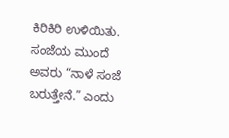ಕಿರಿಕಿರಿ ಉಳಿಯಿತು.
ಸಂಜೆಯ ಮುಂದೆ ಅವರು “ನಾಳೆ ಸಂಜೆ ಬರುತ್ತೇನೆ.” ಎಂದು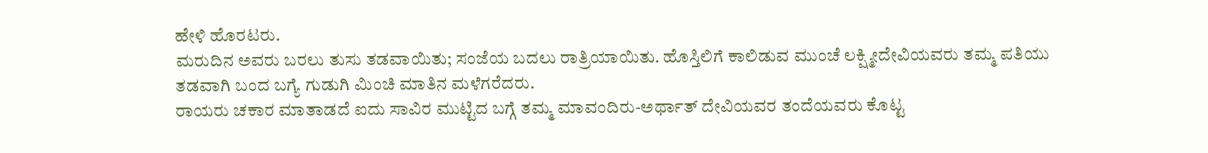ಹೇಳಿ ಹೊರಟರು.
ಮರುದಿನ ಅವರು ಬರಲು ತುಸು ತಡವಾಯಿತು; ಸಂಜೆಯ ಬದಲು ರಾತ್ರಿಯಾಯಿತು. ಹೊಸ್ತಿಲಿಗೆ ಕಾಲಿಡುವ ಮುಂಚೆ ಲಕ್ಷ್ಮೀದೇವಿಯವರು ತಮ್ಮ ಪತಿಯು ತಡವಾಗಿ ಬಂದ ಬಗ್ಯೆ ಗುಡುಗಿ ಮಿಂಚಿ ಮಾತಿನ ಮಳೆಗರೆದರು.
ರಾಯರು ಚಕಾರ ಮಾತಾಡದೆ ಐದು ಸಾವಿರ ಮುಟ್ಟಿದ ಬಗ್ಗೆ ತಮ್ಮ ಮಾವಂದಿರು-ಅರ್ಥಾತ್ ದೇವಿಯವರ ತಂದೆಯವರು ಕೊಟ್ಟ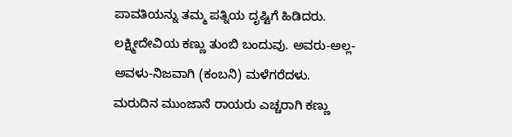ಪಾವತಿಯನ್ನು ತಮ್ಮ ಪತ್ನಿಯ ದೃಷ್ಟಿಗೆ ಹಿಡಿದರು.
ಲಕ್ಷ್ಮೀದೇವಿಯ ಕಣ್ಣು ತುಂಬಿ ಬಂದುವು. ಅವರು-ಅಲ್ಲ-ಅವಳು-ನಿಜವಾಗಿ (ಕಂಬನಿ) ಮಳೆಗರೆದಳು.
ಮರುದಿನ ಮುಂಜಾನೆ ರಾಯರು ಎಚ್ಚರಾಗಿ ಕಣ್ಣು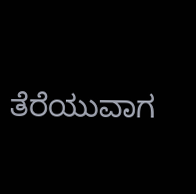ತೆರೆಯುವಾಗ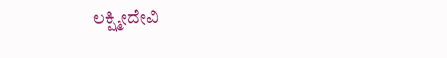ಲಕ್ಷ್ಮೀದೇವಿ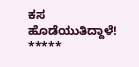ಕಸ ಹೊಡೆಯುತಿದ್ದಾಳೆ!
*****